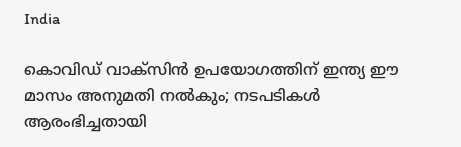India

കൊവിഡ് വാക്‌സിന്‍ ഉപയോഗത്തിന് ഇന്ത്യ ഈ മാസം അനുമതി നല്‍കും; നടപടികള്‍ ആരംഭിച്ചതായി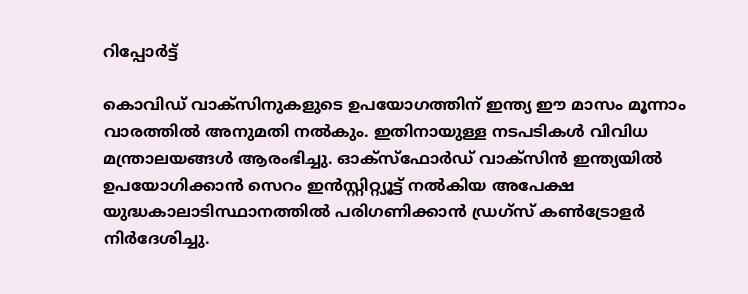റിപ്പോര്‍ട്ട്

കൊവിഡ് വാക്‌സിനുകളുടെ ഉപയോഗത്തിന് ഇന്ത്യ ഈ മാസം മൂന്നാം വാരത്തില്‍ അനുമതി നല്‍കും. ഇതിനായുള്ള നടപടികള്‍ വിവിധ മന്ത്രാലയങ്ങള്‍ ആരംഭിച്ചു. ഓക്‌സ്‌ഫോര്‍ഡ് വാക്‌സിന്‍ ഇന്ത്യയില്‍ ഉപയോഗിക്കാന്‍ സെറം ഇന്‍സ്റ്റിറ്റ്യൂട്ട് നല്‍കിയ അപേക്ഷ യുദ്ധകാലാടിസ്ഥാനത്തില്‍ പരിഗണിക്കാന്‍ ഡ്രഗ്‌സ് കണ്‍ട്രോളര്‍ നിര്‍ദേശിച്ചു.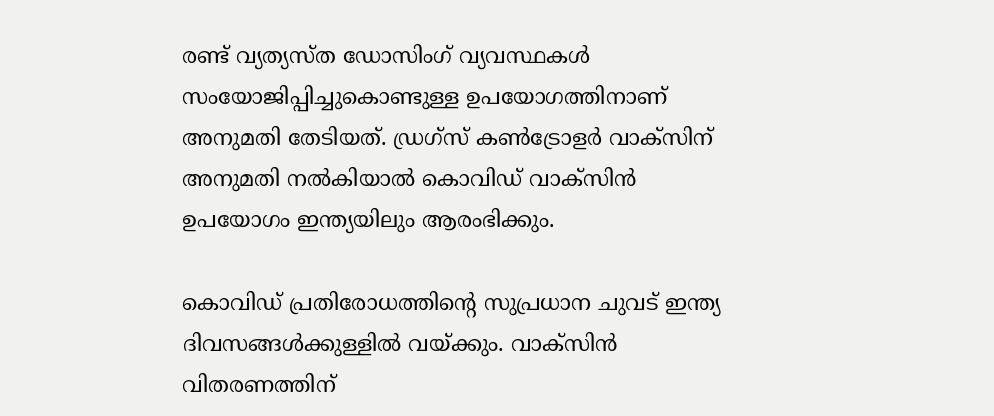രണ്ട് വ്യത്യസ്ത ഡോസിംഗ് വ്യവസ്ഥകള്‍ സംയോജിപ്പിച്ചുകൊണ്ടുള്ള ഉപയോഗത്തിനാണ് അനുമതി തേടിയത്. ഡ്രഗ്‌സ് കണ്‍ട്രോളര്‍ വാക്‌സിന് അനുമതി നല്‍കിയാല്‍ കൊവിഡ് വാക്‌സിന്‍ ഉപയോഗം ഇന്ത്യയിലും ആരംഭിക്കും.

കൊവിഡ് പ്രതിരോധത്തിന്റെ സുപ്രധാന ചുവട് ഇന്ത്യ ദിവസങ്ങള്‍ക്കുള്ളില്‍ വയ്ക്കും. വാക്‌സിന്‍ വിതരണത്തിന്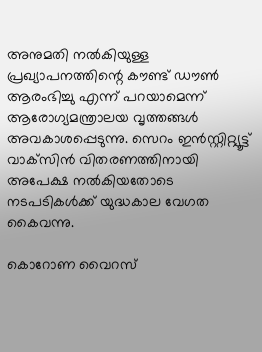അനുമതി നല്‍കിയുള്ള പ്രഖ്യാപനത്തിന്റെ കൗണ്ട് ഡൗണ്‍ ആരംഭിച്ചു എന്ന് പറയാമെന്ന് ആരോഗ്യമന്ത്രാലയ വൃത്തങ്ങള്‍ അവകാശപ്പെടുന്നു. സെറം ഇന്‍സ്റ്റിറ്റ്യൂട്ട് വാക്‌സിന്‍ വിതരണത്തിനായി അപേക്ഷ നല്‍കിയതോടെ നടപടികള്‍ക്ക് യുദ്ധകാല വേഗത കൈവന്നു.

കൊറോണ വൈറസ്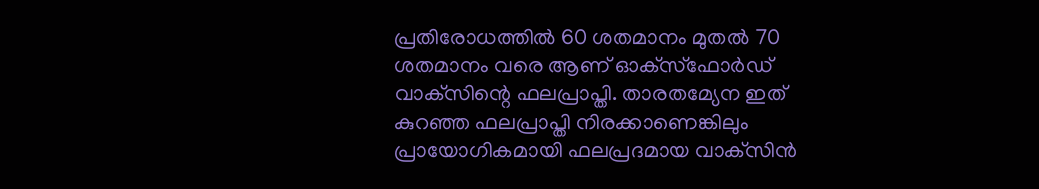പ്രതിരോധത്തില്‍ 60 ശതമാനം മുതല്‍ 70 ശതമാനം വരെ ആണ് ഓക്‌സ്‌ഫോര്‍ഡ് വാക്‌സിന്റെ ഫലപ്രാപ്തി. താരതമ്യേന ഇത് കുറഞ്ഞ ഫലപ്രാപ്തി നിരക്കാണെങ്കിലും പ്രായോഗികമായി ഫലപ്രദമായ വാക്‌സിന്‍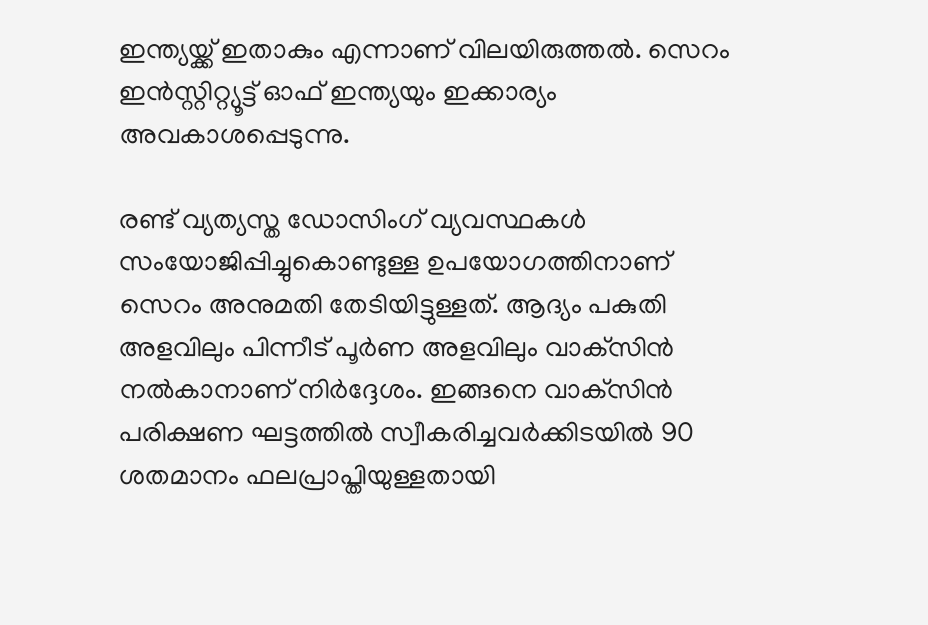ഇന്ത്യയ്ക്ക് ഇതാകും എന്നാണ് വിലയിരുത്തല്‍. സെറം ഇന്‍സ്റ്റിറ്റ്യൂട്ട് ഓഫ് ഇന്ത്യയും ഇക്കാര്യം അവകാശപ്പെടുന്നു.

രണ്ട് വ്യത്യസ്ത ഡോസിംഗ് വ്യവസ്ഥകള്‍ സംയോജിപ്പിച്ചുകൊണ്ടുള്ള ഉപയോഗത്തിനാണ് സെറം അനുമതി തേടിയിട്ടുള്ളത്. ആദ്യം പകുതി അളവിലും പിന്നീട് പൂര്‍ണ അളവിലും വാക്‌സിന്‍ നല്‍കാനാണ് നിര്‍ദ്ദേശം. ഇങ്ങനെ വാക്‌സിന്‍ പരിക്ഷണ ഘട്ടത്തില്‍ സ്വീകരിച്ചവര്‍ക്കിടയില്‍ 90 ശതമാനം ഫലപ്രാപ്തിയുള്ളതായി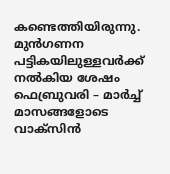കണ്ടെത്തിയിരുന്നു. മുന്‍ഗണന പട്ടികയിലുള്ളവര്‍ക്ക് നല്‍കിയ ശേഷം ഫെബ്രുവരി – മാര്‍ച്ച് മാസങ്ങളോടെ വാക്‌സിന്‍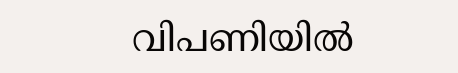വിപണിയില്‍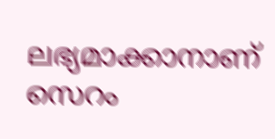ലഭ്യമാക്കാനാണ് സെറം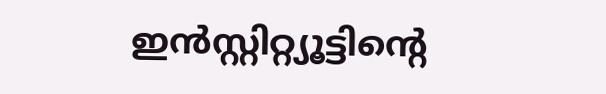ഇന്‍സ്റ്റിറ്റ്യൂട്ടിന്റെ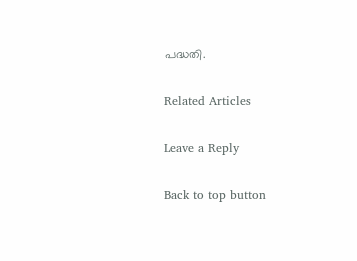പദ്ധതി.

Related Articles

Leave a Reply

Back to top button